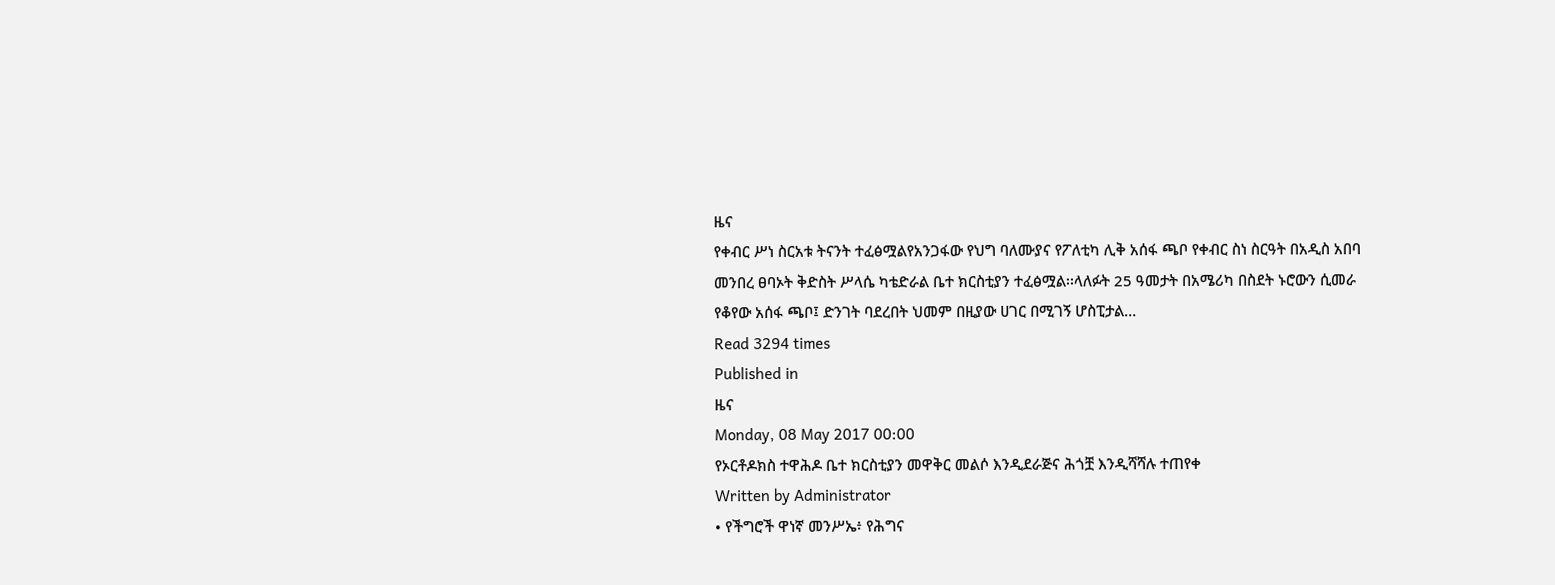ዜና
የቀብር ሥነ ስርአቱ ትናንት ተፈፅሟልየአንጋፋው የህግ ባለሙያና የፖለቲካ ሊቅ አሰፋ ጫቦ የቀብር ስነ ስርዓት በአዲስ አበባ መንበረ ፀባኦት ቅድስት ሥላሴ ካቴድራል ቤተ ክርስቲያን ተፈፅሟል፡፡ላለፉት 25 ዓመታት በአሜሪካ በስደት ኑሮውን ሲመራ የቆየው አሰፋ ጫቦ፤ ድንገት ባደረበት ህመም በዚያው ሀገር በሚገኝ ሆስፒታል…
Read 3294 times
Published in
ዜና
Monday, 08 May 2017 00:00
የኦርቶዶክስ ተዋሕዶ ቤተ ክርስቲያን መዋቅር መልሶ እንዲደራጅና ሕጎቿ እንዲሻሻሉ ተጠየቀ
Written by Administrator
• የችግሮች ዋነኛ መንሥኤ፥ የሕግና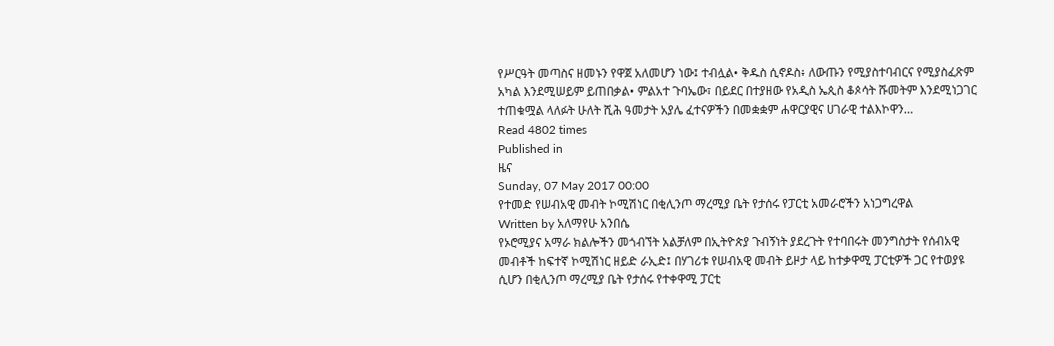የሥርዓት መጣስና ዘመኑን የዋጀ አለመሆን ነው፤ ተብሏል• ቅዱስ ሲኖዶስ፥ ለውጡን የሚያስተባብርና የሚያስፈጽም አካል እንደሚሠይም ይጠበቃል• ምልአተ ጉባኤው፣ በይደር በተያዘው የአዲስ ኤጲስ ቆጶሳት ሹመትም እንደሚነጋገር ተጠቁሟል ላለፉት ሁለት ሺሕ ዓመታት አያሌ ፈተናዎችን በመቋቋም ሐዋርያዊና ሀገራዊ ተልእኮዋን…
Read 4802 times
Published in
ዜና
Sunday, 07 May 2017 00:00
የተመድ የሠብአዊ መብት ኮሚሽነር በቂሊንጦ ማረሚያ ቤት የታሰሩ የፓርቲ አመራሮችን አነጋግረዋል
Written by አለማየሁ አንበሴ
የኦሮሚያና አማራ ክልሎችን መጎብኘት አልቻለም በኢትዮጵያ ጉብኝነት ያደረጉት የተባበሩት መንግስታት የሰብአዊ መብቶች ከፍተኛ ኮሚሽነር ዘይድ ራኢድ፤ በሃገሪቱ የሠብአዊ መብት ይዞታ ላይ ከተቃዋሚ ፓርቲዎች ጋር የተወያዩ ሲሆን በቂሊንጦ ማረሚያ ቤት የታሰሩ የተቀዋሚ ፓርቲ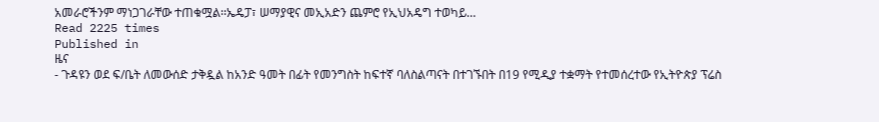አመራሮችንም ማነጋገራቸው ተጠቁሟል፡፡ኤዴፓ፣ ሠማያዊና መኢአድን ጨምሮ የኢህአዴግ ተወካይ…
Read 2225 times
Published in
ዜና
- ጉዳዩን ወደ ፍ/ቤት ለመውሰድ ታቅዷል ከአንድ ዓመት በፊት የመንግስት ከፍተኛ ባለስልጣናት በተገኙበት በ19 የሚዲያ ተቋማት የተመሰረተው የኢትዮጵያ ፕሬስ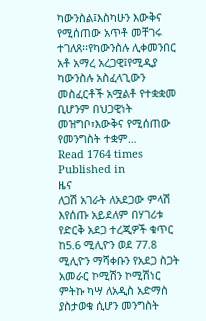ካውንስል፤እስካሁን እውቅና የሚሰጠው አጥቶ መቸገሩ ተገለጸ፡፡የካውንስሉ ሊቀመንበር አቶ አማረ አረጋዊ፤የሚዲያ ካውንስሉ አስፈላጊውን መስፈርቶች አሟልቶ የተቋቋመ ቢሆንም በህጋዊነት መዝግቦ፣እውቅና የሚሰጠው የመንግስት ተቋም…
Read 1764 times
Published in
ዜና
ለጋሽ አገራት ለአደጋው ምላሽ እየሰጡ አይደለም በሃገሪቱ የድርቅ አደጋ ተረጂዎች ቁጥር ከ5.6 ሚሊዮን ወደ 77.8 ሚሊዮን ማሻቀቡን የአደጋ ስጋት አመራር ኮሚሽን ኮሚሽነር ምትኩ ካሣ ለአዲስ አድማስ ያስታወቁ ሲሆን መንግስት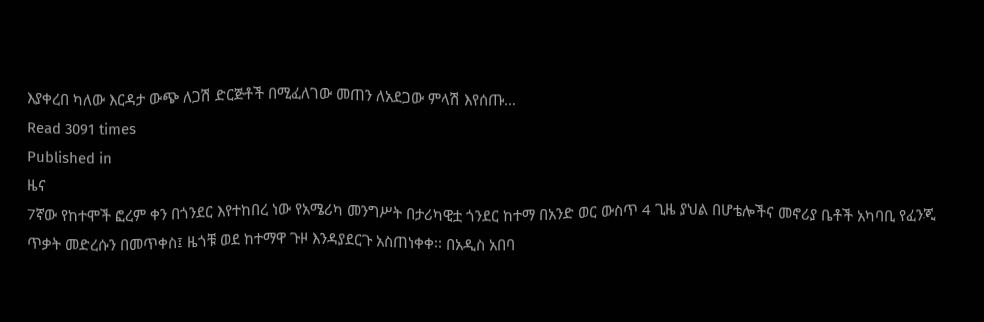እያቀረበ ካለው እርዳታ ውጭ ለጋሽ ድርጅቶች በሚፈለገው መጠን ለአደጋው ምላሽ እየሰጡ…
Read 3091 times
Published in
ዜና
7ኛው የከተሞች ፎረም ቀን በጎንደር እየተከበረ ነው የአሜሪካ መንግሥት በታሪካዊቷ ጎንደር ከተማ በአንድ ወር ውስጥ 4 ጊዜ ያህል በሆቴሎችና መኖሪያ ቤቶች አካባቢ የፈንጂ ጥቃት መድረሱን በመጥቀስ፤ ዜጎቹ ወደ ከተማዋ ጉዞ እንዳያደርጉ አስጠነቀቀ፡፡ በአዲስ አበባ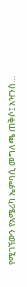የሚገኘውን የአሜሪካ ኤምባሲ መግለጫ ጠቅሶ፤ አዣንስ…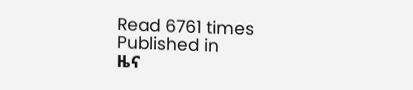Read 6761 times
Published in
ዜና